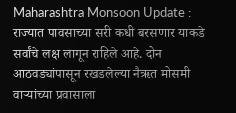Maharashtra Monsoon Update : राज्यात पावसाच्या सरी कधी बरसणार याकडे सर्वांचे लक्ष लागून राहिले आहे. दोन आठवड्यांपासून रखडलेल्या नैऋत मोसमी वाऱ्यांच्या प्रवासाला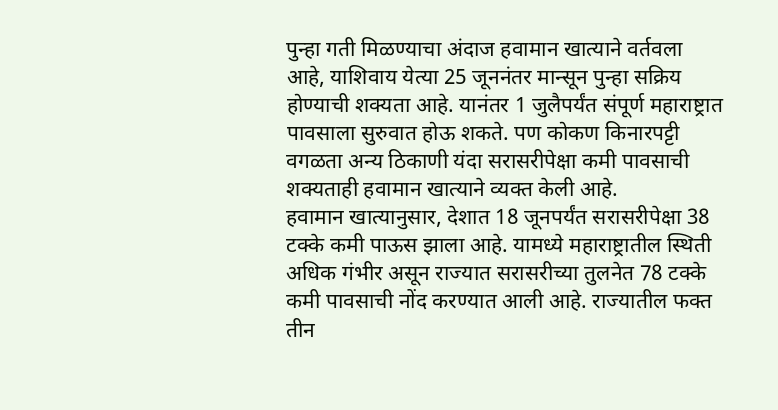पुन्हा गती मिळण्याचा अंदाज हवामान खात्याने वर्तवला आहे, याशिवाय येत्या 25 जूननंतर मान्सून पुन्हा सक्रिय होण्याची शक्यता आहे. यानंतर 1 जुलैपर्यंत संपूर्ण महाराष्ट्रात पावसाला सुरुवात होऊ शकते. पण कोकण किनारपट्टी वगळता अन्य ठिकाणी यंदा सरासरीपेक्षा कमी पावसाची शक्यताही हवामान खात्याने व्यक्त केली आहे.
हवामान खात्यानुसार, देशात 18 जूनपर्यंत सरासरीपेक्षा 38 टक्के कमी पाऊस झाला आहे. यामध्ये महाराष्ट्रातील स्थिती अधिक गंभीर असून राज्यात सरासरीच्या तुलनेत 78 टक्के कमी पावसाची नोंद करण्यात आली आहे. राज्यातील फक्त तीन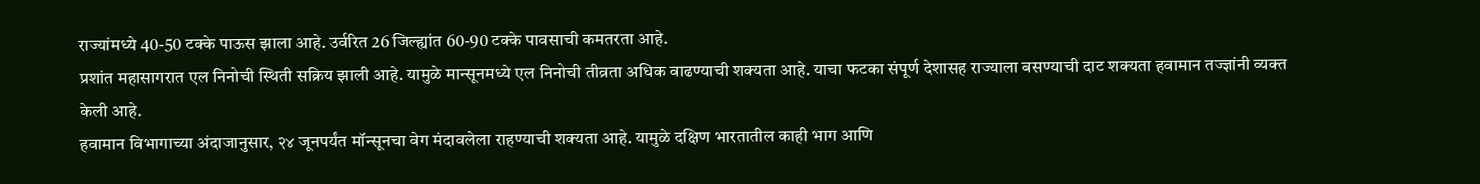राज्यांमध्ये 40-50 टक्के पाऊस झाला आहे. उर्वरित 26 जिल्ह्यांत 60-90 टक्के पावसाची कमतरता आहे.
प्रशांत महासागरात एल निनोची स्थिती सक्रिय झाली आहे. यामुळे मान्सूनमध्ये एल निनोची तीव्रता अधिक वाढण्याची शक्यता आहे. याचा फटका संपूर्ण देशासह राज्याला बसण्याची दाट शक्यता हवामान तज्ज्ञांनी व्यक्त केली आहे.
हवामान विभागाच्या अंदाजानुसार, २४ जूनपर्यंत मॉन्सूनचा वेग मंदावलेला राहण्याची शक्यता आहे. यामुळे दक्षिण भारतातील काही भाग आणि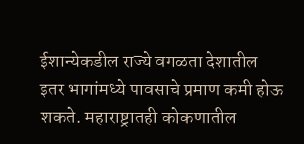ईशान्येकडील राज्ये वगळता देशातील इतर भागांमध्ये पावसाचे प्रमाण कमी होऊ शकते. महाराष्ट्रातही कोकणातील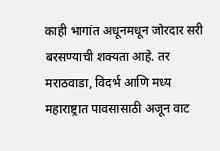काही भागांत अधूनमधून जोरदार सरी बरसण्याची शक्यता आहे. तर मराठवाडा, विदर्भ आणि मध्य महाराष्ट्रात पावसासाठी अजून वाट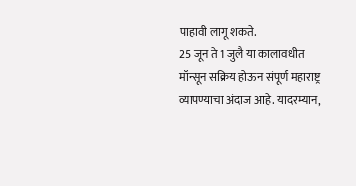पाहावी लागू शकते.
25 जून ते 1 जुलै या कालावधीत मॉन्सून सक्रिय होऊन संपूर्ण महाराष्ट्र व्यापण्याचा अंदाज आहे. यादरम्यान,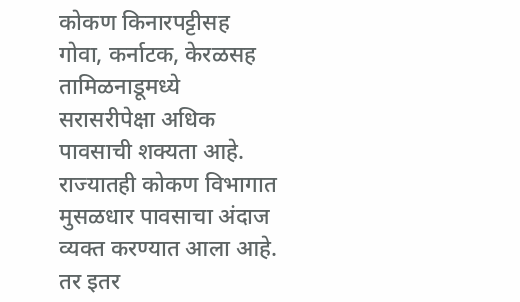कोकण किनारपट्टीसह गोवा, कर्नाटक, केरळसह तामिळनाडूमध्ये सरासरीपेक्षा अधिक पावसाची शक्यता आहे. राज्यातही कोकण विभागात मुसळधार पावसाचा अंदाज व्यक्त करण्यात आला आहे. तर इतर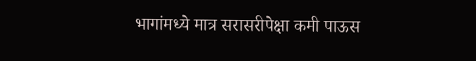भागांमध्ये मात्र सरासरीपेक्षा कमी पाऊस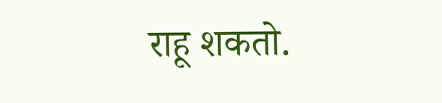राहू शकतो.